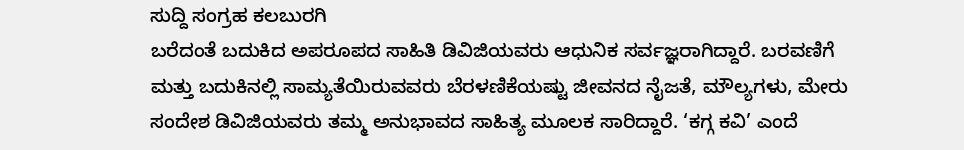ಸುದ್ದಿ ಸಂಗ್ರಹ ಕಲಬುರಗಿ
ಬರೆದಂತೆ ಬದುಕಿದ ಅಪರೂಪದ ಸಾಹಿತಿ ಡಿವಿಜಿಯವರು ಆಧುನಿಕ ಸರ್ವಜ್ಞರಾಗಿದ್ದಾರೆ. ಬರವಣಿಗೆ ಮತ್ತು ಬದುಕಿನಲ್ಲಿ ಸಾಮ್ಯತೆಯಿರುವವರು ಬೆರಳಣಿಕೆಯಷ್ಟು ಜೀವನದ ನೈಜತೆ, ಮೌಲ್ಯಗಳು, ಮೇರು ಸಂದೇಶ ಡಿವಿಜಿಯವರು ತಮ್ಮ ಅನುಭಾವದ ಸಾಹಿತ್ಯ ಮೂಲಕ ಸಾರಿದ್ದಾರೆ. ‘ಕಗ್ಗ ಕವಿ’ ಎಂದೆ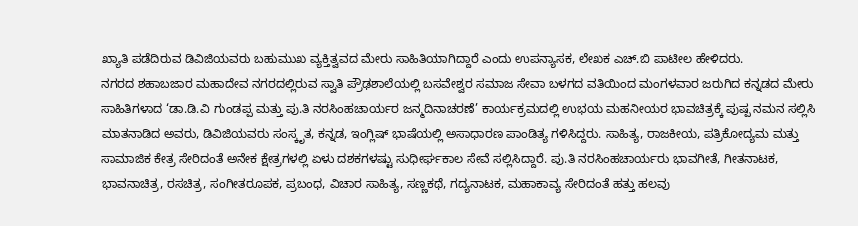ಖ್ಯಾತಿ ಪಡೆದಿರುವ ಡಿವಿಜಿಯವರು ಬಹುಮುಖ ವ್ಯಕ್ತಿತ್ವವದ ಮೇರು ಸಾಹಿತಿಯಾಗಿದ್ದಾರೆ ಎಂದು ಉಪನ್ಯಾಸಕ, ಲೇಖಕ ಎಚ್.ಬಿ ಪಾಟೀಲ ಹೇಳಿದರು.
ನಗರದ ಶಹಾಬಜಾರ ಮಹಾದೇವ ನಗರದಲ್ಲಿರುವ ಸ್ವಾತಿ ಪ್ರೌಢಶಾಲೆಯಲ್ಲಿ ಬಸವೇಶ್ವರ ಸಮಾಜ ಸೇವಾ ಬಳಗದ ವತಿಯಿಂದ ಮಂಗಳವಾರ ಜರುಗಿದ ಕನ್ನಡದ ಮೇರು ಸಾಹಿತಿಗಳಾದ ‘ಡಾ.ಡಿ.ವಿ ಗುಂಡಪ್ಪ ಮತ್ತು ಪು.ತಿ ನರಸಿಂಹಚಾರ್ಯರ ಜನ್ಮದಿನಾಚರಣೆ’ ಕಾರ್ಯಕ್ರಮದಲ್ಲಿ ಉಭಯ ಮಹನೀಯರ ಭಾವಚಿತ್ರಕ್ಕೆ ಪುಷ್ಪ ನಮನ ಸಲ್ಲಿಸಿ ಮಾತನಾಡಿದ ಅವರು, ಡಿವಿಜಿಯವರು ಸಂಸ್ಕೃತ, ಕನ್ನಡ, ಇಂಗ್ಲಿಷ್ ಭಾಷೆಯಲ್ಲಿ ಅಸಾಧಾರಣ ಪಾಂಡಿತ್ಯ ಗಳಿಸಿದ್ದರು. ಸಾಹಿತ್ಯ, ರಾಜಕೀಯ, ಪತ್ರಿಕೋದ್ಯಮ ಮತ್ತು ಸಾಮಾಜಿಕ ಕೇತ್ರ ಸೇರಿದಂತೆ ಅನೇಕ ಕ್ಷೇತ್ರಗಳಲ್ಲಿ ಏಳು ದಶಕಗಳಷ್ಟು ಸುಧೀರ್ಘಕಾಲ ಸೇವೆ ಸಲ್ಲಿಸಿದ್ದಾರೆ. ಪು.ತಿ ನರಸಿಂಹಚಾರ್ಯರು ಭಾವಗೀತೆ, ಗೀತನಾಟಕ, ಭಾವನಾಚಿತ್ರ, ರಸಚಿತ್ರ, ಸಂಗೀತರೂಪಕ, ಪ್ರಬಂಧ, ವಿಚಾರ ಸಾಹಿತ್ಯ, ಸಣ್ಣಕಥೆ, ಗದ್ಯನಾಟಕ, ಮಹಾಕಾವ್ಯ ಸೇರಿದಂತೆ ಹತ್ತು ಹಲವು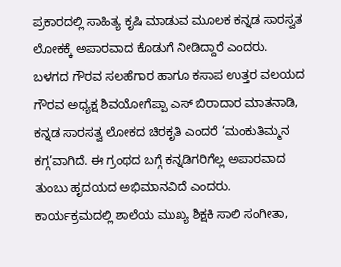ಪ್ರಕಾರದಲ್ಲಿ ಸಾಹಿತ್ಯ ಕೃಷಿ ಮಾಡುವ ಮೂಲಕ ಕನ್ನಡ ಸಾರಸ್ವತ ಲೋಕಕ್ಕೆ ಅಪಾರವಾದ ಕೊಡುಗೆ ನೀಡಿದ್ದಾರೆ ಎಂದರು.
ಬಳಗದ ಗೌರವ ಸಲಹೆಗಾರ ಹಾಗೂ ಕಸಾಪ ಉತ್ತರ ವಲಯದ ಗೌರವ ಅಧ್ಯಕ್ಷ ಶಿವಯೋಗೆಪ್ಪಾ ಎಸ್ ಬಿರಾದಾರ ಮಾತನಾಡಿ, ಕನ್ನಡ ಸಾರಸತ್ವ ಲೋಕದ ಚಿರಕೃತಿ ಎಂದರೆ ‘ಮಂಕುತಿಮ್ಮನ ಕಗ್ಗ’ವಾಗಿದೆ. ಈ ಗ್ರಂಥದ ಬಗ್ಗೆ ಕನ್ನಡಿಗರಿಗೆಲ್ಲ ಅಪಾರವಾದ ತುಂಬು ಹೃದಯದ ಅಭಿಮಾನವಿದೆ ಎಂದರು.
ಕಾರ್ಯಕ್ರಮದಲ್ಲಿ ಶಾಲೆಯ ಮುಖ್ಯ ಶಿಕ್ಷಕಿ ಸಾಲಿ ಸಂಗೀತಾ,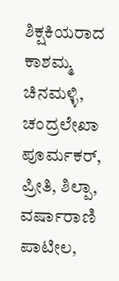ಶಿಕ್ಷಕಿಯರಾದ ಕಾಶಮ್ಮ ಚಿನಮಳ್ಳಿ, ಚಂದ್ರಲೇಖಾ ಪೂರ್ಮಕರ್, ಪ್ರೀತಿ, ಶಿಲ್ಪಾ, ವರ್ಷಾರಾಣಿ ಪಾಟೀಲ,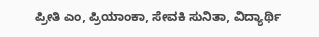ಪ್ರೀತಿ ಎಂ, ಪ್ರಿಯಾಂಕಾ, ಸೇವಕಿ ಸುನಿತಾ, ವಿದ್ಯಾರ್ಥಿ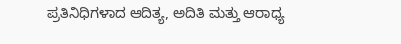ಪ್ರತಿನಿಧಿಗಳಾದ ಆದಿತ್ಯ, ಅದಿತಿ ಮತ್ತು ಆರಾಧ್ಯ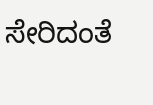ಸೇರಿದಂತೆ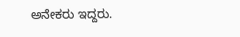ಅನೇಕರು ಇದ್ದರು.